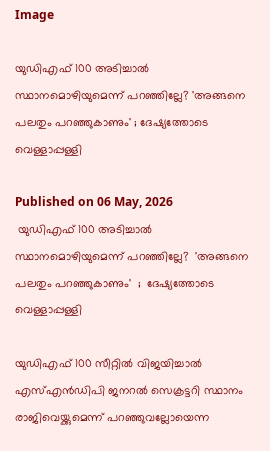Image

യുഡിഎഫ് 100 അടിച്ചാൽ സ്ഥാനമൊഴിയുമെന്ന് പറഞ്ഞില്ലേ? 'അങ്ങനെ പലതും പറഞ്ഞുകാണും' ; ദേഷ്യത്തോടെ വെള്ളാപ്പള്ളി

Published on 06 May, 2026
 യുഡിഎഫ് 100 അടിച്ചാൽ സ്ഥാനമൊഴിയുമെന്ന് പറഞ്ഞില്ലേ?  'അങ്ങനെ പലതും പറഞ്ഞുകാണും'  ;  ദേഷ്യത്തോടെ വെള്ളാപ്പള്ളി

യുഡിഎഫ് 100 സീറ്റിൽ വിജയിച്ചാൽ എസ്എൻഡിപി ജനറൽ സെക്രട്ടറി സ്ഥാനം രാജിവെയ്ക്കുമെന്ന് പറഞ്ഞുവല്ലോയെന്ന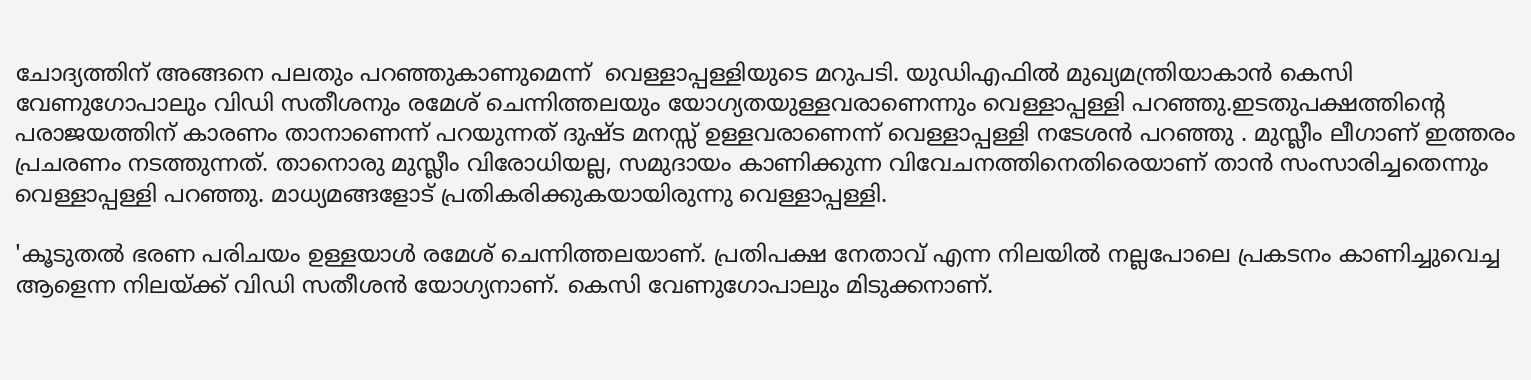ചോദ്യത്തിന് അങ്ങനെ പലതും പറഞ്ഞുകാണുമെന്ന്  വെള്ളാപ്പള്ളിയുടെ മറുപടി. യുഡിഎഫിൽ മുഖ്യമന്ത്രിയാകാൻ കെസി വേണുഗോപാലും വിഡി സതീശനും രമേശ് ചെന്നിത്തലയും യോഗ്യതയുള്ളവരാണെന്നും വെള്ളാപ്പള്ളി പറഞ്ഞു.ഇടതുപക്ഷത്തിന്റെ പരാജയത്തിന് കാരണം താനാണെന്ന് പറയുന്നത് ദുഷ്ട മനസ്സ് ഉള്ളവരാണെന്ന് വെള്ളാപ്പള്ളി നടേശൻ പറഞ്ഞു . മുസ്ലീം ലീഗാണ് ഇത്തരം പ്രചരണം നടത്തുന്നത്. താനൊരു മുസ്ലീം വിരോധിയല്ല, സമുദായം കാണിക്കുന്ന വിവേചനത്തിനെതിരെയാണ് താൻ സംസാരിച്ചതെന്നും വെള്ളാപ്പള്ളി പറഞ്ഞു. മാധ്യമങ്ങളോട് പ്രതികരിക്കുകയായിരുന്നു വെള്ളാപ്പള്ളി.

'കൂടുതൽ ഭരണ പരിചയം ഉള്ളയാൾ രമേശ് ചെന്നിത്തലയാണ്. പ്രതിപക്ഷ നേതാവ് എന്ന നിലയിൽ നല്ലപോലെ പ്രകടനം കാണിച്ചുവെച്ച ആളെന്ന നിലയ്ക്ക് വിഡി സതീശൻ യോഗ്യനാണ്. കെസി വേണുഗോപാലും മിടുക്കനാണ്.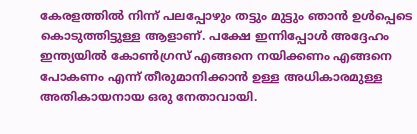കേരളത്തിൽ നിന്ന് പലപ്പോഴും തട്ടും മുട്ടും ഞാൻ ഉൾപ്പെടെ കൊടുത്തിട്ടുള്ള ആളാണ്. പക്ഷേ ഇന്നിപ്പോൾ അദ്ദേഹം ഇന്ത്യയിൽ കോൺഗ്രസ് എങ്ങനെ നയിക്കണം എങ്ങനെ പോകണം എന്ന് തീരുമാനിക്കാൻ ഉള്ള അധികാരമുള്ള അതികായനായ ഒരു നേതാവായി.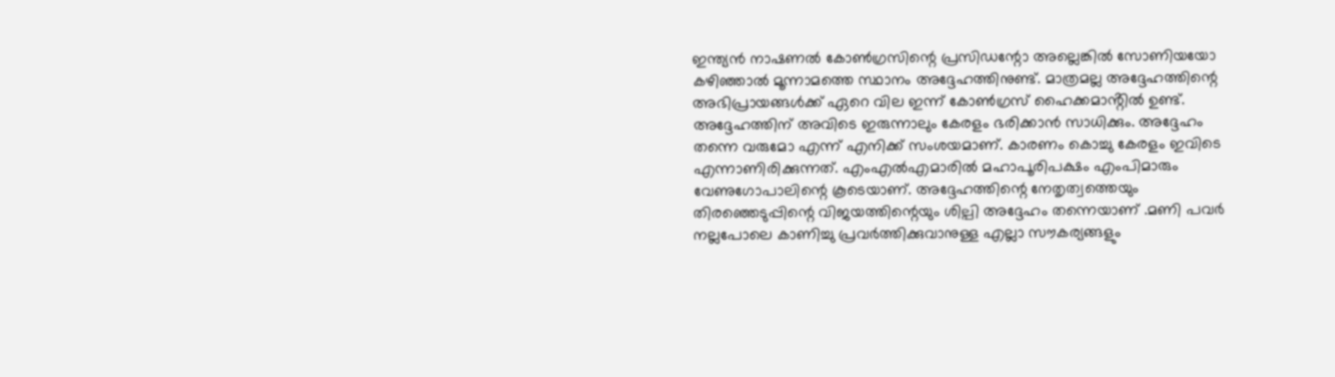ഇന്ത്യൻ നാഷണൽ കോൺഗ്രസിന്റെ പ്രസിഡന്റോ അല്ലെങ്കിൽ സോണിയയോ കഴിഞ്ഞാൽ മൂന്നാമത്തെ സ്ഥാനം അദ്ദേഹത്തിനുണ്ട്. മാത്രമല്ല അദ്ദേഹത്തിന്റെ അഭിപ്രായങ്ങൾക്ക് ഏറെ വില ഇന്ന് കോൺഗ്രസ് ഹൈക്കമാൻ്റിൽ ഉണ്ട്. അദ്ദേഹത്തിന് അവിടെ ഇരുന്നാലും കേരളം ഭരിക്കാൻ സാധിക്കും. അദ്ദേഹം തന്നെ വരുമോ എന്ന് എനിക്ക് സംശയമാണ്. കാരണം കൊച്ചു കേരളം ഇവിടെ എന്നാണിരിക്കുന്നത്. എംഎൽഎമാരിൽ മഹാപൂരിപക്ഷം എംപിമാരും വേണുഗോപാലിന്റെ കൂടെയാണ്. അദ്ദേഹത്തിന്റെ നേതൃത്വത്തെയും തിരഞ്ഞെടുപ്പിന്റെ വിജയത്തിന്റെയും ശില്പി അദ്ദേഹം തന്നെയാണ് .മണി പവർ നല്ലപോലെ കാണിച്ചു പ്രവർത്തിക്കുവാനുള്ള എല്ലാ സൗകര്യങ്ങളും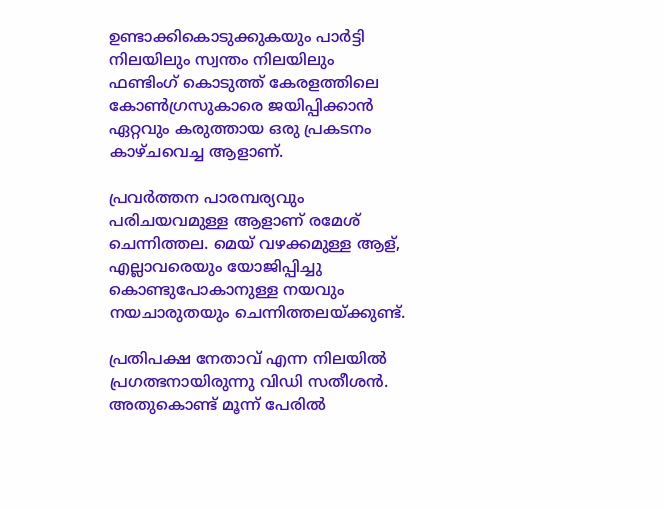ഉണ്ടാക്കികൊടുക്കുകയും പാർട്ടി നിലയിലും സ്വന്തം നിലയിലും ഫണ്ടിംഗ് കൊടുത്ത് കേരളത്തിലെ കോൺഗ്രസുകാരെ ജയിപ്പിക്കാൻ ഏറ്റവും കരുത്തായ ഒരു പ്രകടനം കാഴ്ചവെച്ച ആളാണ്.

പ്രവർത്തന പാരമ്പര്യവും പരിചയവമുള്ള ആളാണ് രമേശ് ചെന്നിത്തല. മെയ് വഴക്കമുള്ള ആള്, എല്ലാവരെയും യോജിപ്പിച്ചു കൊണ്ടുപോകാനുള്ള നയവും നയചാരുതയും ചെന്നിത്തലയ്ക്കുണ്ട്.

പ്രതിപക്ഷ നേതാവ് എന്ന നിലയിൽ പ്രഗത്ഭനായിരുന്നു വിഡി സതീശൻ. അതുകൊണ്ട് മൂന്ന് പേരിൽ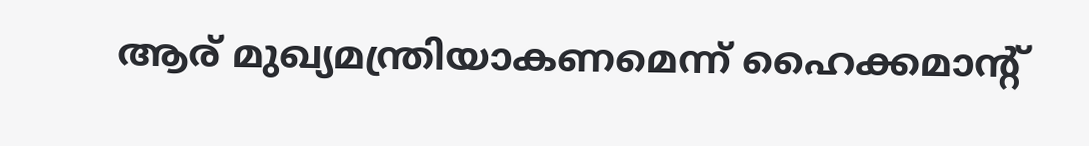ആര് മുഖ്യമന്ത്രിയാകണമെന്ന് ഹൈക്കമാൻ്റ്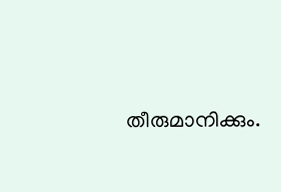തീരുമാനിക്കും.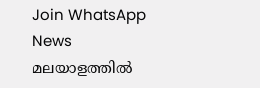Join WhatsApp News
മലയാളത്തില്‍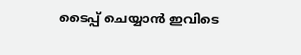ടൈപ്പ് ചെയ്യാന്‍ ഇവിടെ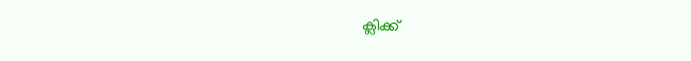ക്ലിക്ക്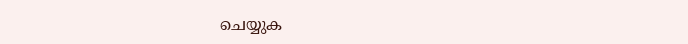ചെയ്യുക